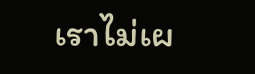เราไม่เผ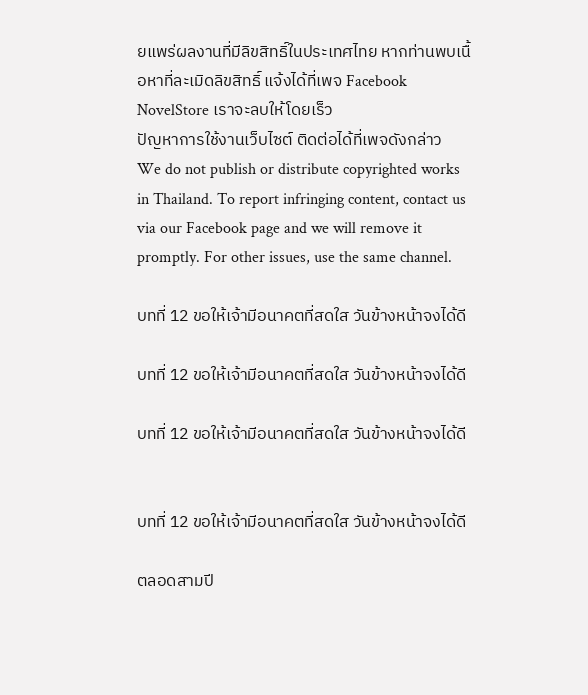ยแพร่ผลงานที่มีลิขสิทธิ์ในประเทศไทย หากท่านพบเนื้อหาที่ละเมิดลิขสิทธิ์ แจ้งได้ที่เพจ Facebook NovelStore เราจะลบให้โดยเร็ว
ปัญหาการใช้งานเว็บไซต์ ติดต่อได้ที่เพจดังกล่าว
We do not publish or distribute copyrighted works in Thailand. To report infringing content, contact us via our Facebook page and we will remove it promptly. For other issues, use the same channel.

บทที่ 12 ขอให้เจ้ามีอนาคตที่สดใส วันข้างหน้าจงได้ดี

บทที่ 12 ขอให้เจ้ามีอนาคตที่สดใส วันข้างหน้าจงได้ดี

บทที่ 12 ขอให้เจ้ามีอนาคตที่สดใส วันข้างหน้าจงได้ดี


บทที่ 12 ขอให้เจ้ามีอนาคตที่สดใส วันข้างหน้าจงได้ดี

ตลอดสามปี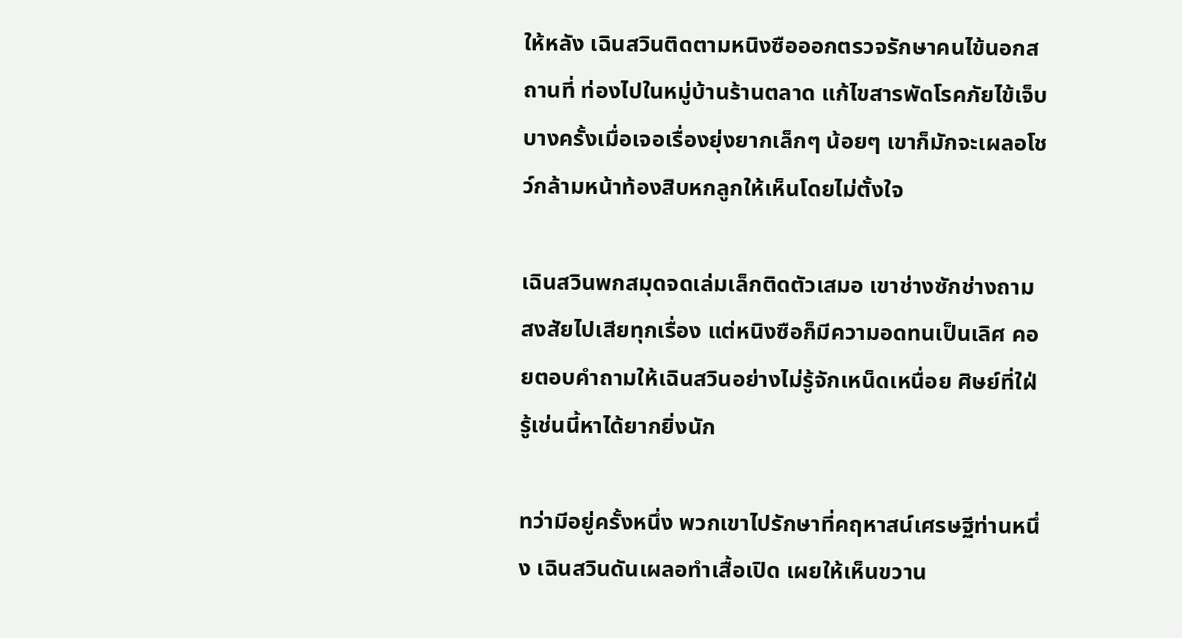ให้หลัง เฉินสวินติดตามหนิงซือออกตรวจรักษาคนไข้นอกสถานที่ ท่องไปในหมู่บ้านร้านตลาด แก้ไขสารพัดโรคภัยไข้เจ็บ บางครั้งเมื่อเจอเรื่องยุ่งยากเล็กๆ น้อยๆ เขาก็มักจะเผลอโชว์กล้ามหน้าท้องสิบหกลูกให้เห็นโดยไม่ตั้งใจ

เฉินสวินพกสมุดจดเล่มเล็กติดตัวเสมอ เขาช่างซักช่างถาม สงสัยไปเสียทุกเรื่อง แต่หนิงซือก็มีความอดทนเป็นเลิศ คอยตอบคำถามให้เฉินสวินอย่างไม่รู้จักเหน็ดเหนื่อย ศิษย์ที่ใฝ่รู้เช่นนี้หาได้ยากยิ่งนัก

ทว่ามีอยู่ครั้งหนึ่ง พวกเขาไปรักษาที่คฤหาสน์เศรษฐีท่านหนึ่ง เฉินสวินดันเผลอทำเสื้อเปิด เผยให้เห็นขวาน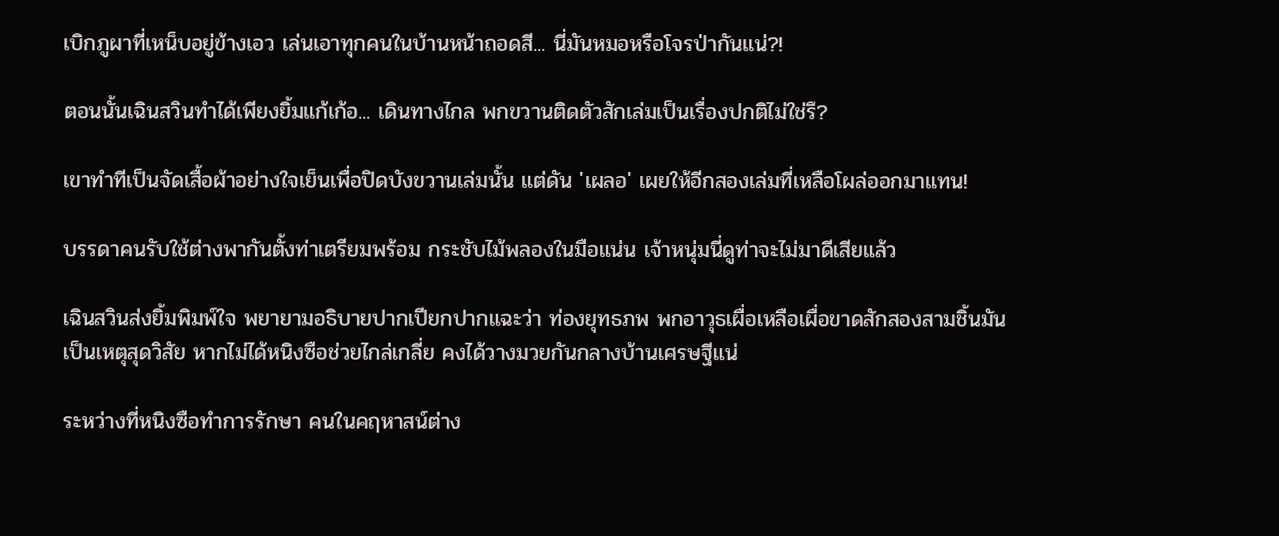เบิกภูผาที่เหน็บอยู่ข้างเอว เล่นเอาทุกคนในบ้านหน้าถอดสี... นี่มันหมอหรือโจรป่ากันแน่?!

ตอนนั้นเฉินสวินทำได้เพียงยิ้มแก้เก้อ... เดินทางไกล พกขวานติดตัวสักเล่มเป็นเรื่องปกติไม่ใช่รึ?

เขาทำทีเป็นจัดเสื้อผ้าอย่างใจเย็นเพื่อปิดบังขวานเล่มนั้น แต่ดัน 'เผลอ' เผยให้อีกสองเล่มที่เหลือโผล่ออกมาแทน!

บรรดาคนรับใช้ต่างพากันตั้งท่าเตรียมพร้อม กระชับไม้พลองในมือแน่น เจ้าหนุ่มนี่ดูท่าจะไม่มาดีเสียแล้ว

เฉินสวินส่งยิ้มพิมพ์ใจ พยายามอธิบายปากเปียกปากแฉะว่า ท่องยุทธภพ พกอาวุธเผื่อเหลือเผื่อขาดสักสองสามชิ้นมันเป็นเหตุสุดวิสัย หากไม่ได้หนิงซือช่วยไกล่เกลี่ย คงได้วางมวยกันกลางบ้านเศรษฐีแน่

ระหว่างที่หนิงซือทำการรักษา คนในคฤหาสน์ต่าง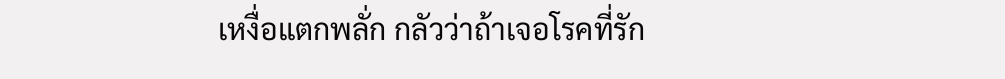เหงื่อแตกพลั่ก กลัวว่าถ้าเจอโรคที่รัก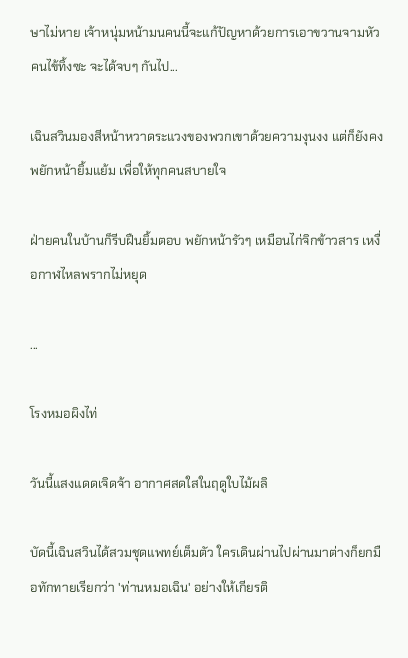ษาไม่หาย เจ้าหนุ่มหน้ามนคนนี้จะแก้ปัญหาด้วยการเอาขวานจามหัวคนไข้ทิ้งซะ จะได้จบๆ กันไป...

เฉินสวินมองสีหน้าหวาดระแวงของพวกเขาด้วยความงุนงง แต่ก็ยังคงพยักหน้ายิ้มแย้ม เพื่อให้ทุกคนสบายใจ

ฝ่ายคนในบ้านก็รีบฝืนยิ้มตอบ พยักหน้ารัวๆ เหมือนไก่จิกข้าวสาร เหงื่อกาฬไหลพรากไม่หยุด

...

โรงหมอผิงไท่

วันนี้แสงแดดเจิดจ้า อากาศสดใสในฤดูใบไม้ผลิ

บัดนี้เฉินสวินได้สวมชุดแพทย์เต็มตัว ใครเดินผ่านไปผ่านมาต่างก็ยกมือทักทายเรียกว่า 'ท่านหมอเฉิน' อย่างให้เกียรติ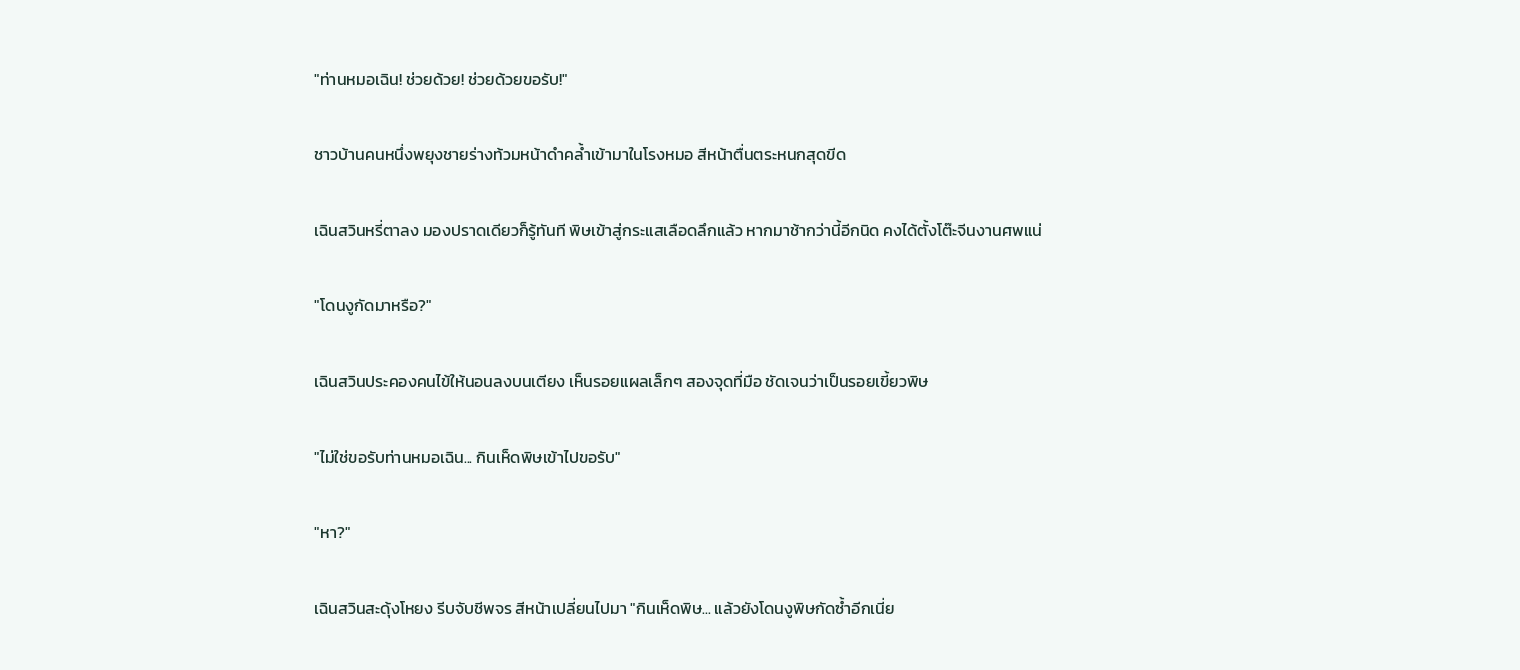"ท่านหมอเฉิน! ช่วยด้วย! ช่วยด้วยขอรับ!"

ชาวบ้านคนหนึ่งพยุงชายร่างท้วมหน้าดำคล้ำเข้ามาในโรงหมอ สีหน้าตื่นตระหนกสุดขีด

เฉินสวินหรี่ตาลง มองปราดเดียวก็รู้ทันที พิษเข้าสู่กระแสเลือดลึกแล้ว หากมาช้ากว่านี้อีกนิด คงได้ตั้งโต๊ะจีนงานศพแน่

"โดนงูกัดมาหรือ?"

เฉินสวินประคองคนไข้ให้นอนลงบนเตียง เห็นรอยแผลเล็กๆ สองจุดที่มือ ชัดเจนว่าเป็นรอยเขี้ยวพิษ

"ไม่ใช่ขอรับท่านหมอเฉิน... กินเห็ดพิษเข้าไปขอรับ"

"หา?"

เฉินสวินสะดุ้งโหยง รีบจับชีพจร สีหน้าเปลี่ยนไปมา "กินเห็ดพิษ... แล้วยังโดนงูพิษกัดซ้ำอีกเนี่ย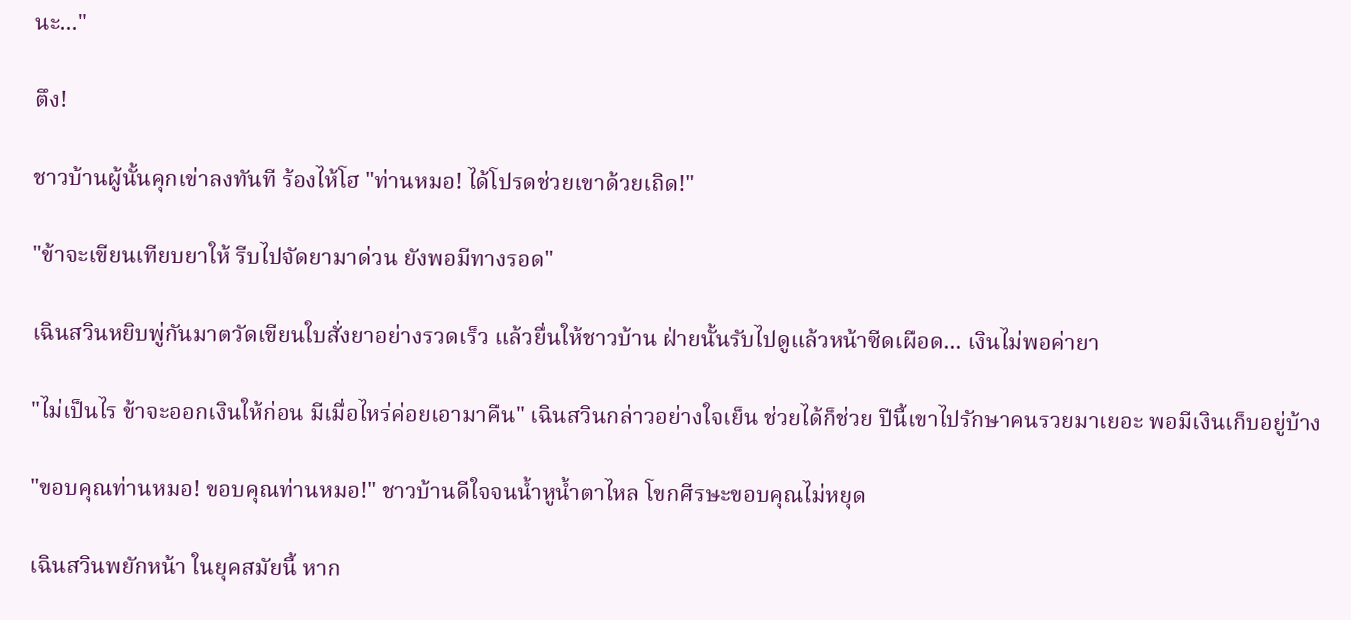นะ..."

ตึง!

ชาวบ้านผู้นั้นคุกเข่าลงทันที ร้องไห้โฮ "ท่านหมอ! ได้โปรดช่วยเขาด้วยเถิด!"

"ข้าจะเขียนเทียบยาให้ รีบไปจัดยามาด่วน ยังพอมีทางรอด"

เฉินสวินหยิบพู่กันมาตวัดเขียนใบสั่งยาอย่างรวดเร็ว แล้วยื่นให้ชาวบ้าน ฝ่ายนั้นรับไปดูแล้วหน้าซีดเผือด... เงินไม่พอค่ายา

"ไม่เป็นไร ข้าจะออกเงินให้ก่อน มีเมื่อไหร่ค่อยเอามาคืน" เฉินสวินกล่าวอย่างใจเย็น ช่วยได้ก็ช่วย ปีนี้เขาไปรักษาคนรวยมาเยอะ พอมีเงินเก็บอยู่บ้าง

"ขอบคุณท่านหมอ! ขอบคุณท่านหมอ!" ชาวบ้านดีใจจนน้ำหูน้ำตาไหล โขกศีรษะขอบคุณไม่หยุด

เฉินสวินพยักหน้า ในยุคสมัยนี้ หาก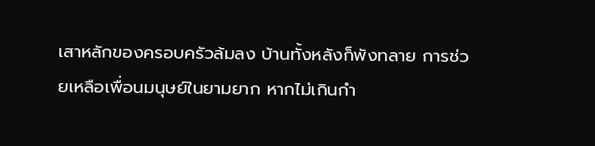เสาหลักของครอบครัวล้มลง บ้านทั้งหลังก็พังทลาย การช่วยเหลือเพื่อนมนุษย์ในยามยาก หากไม่เกินกำ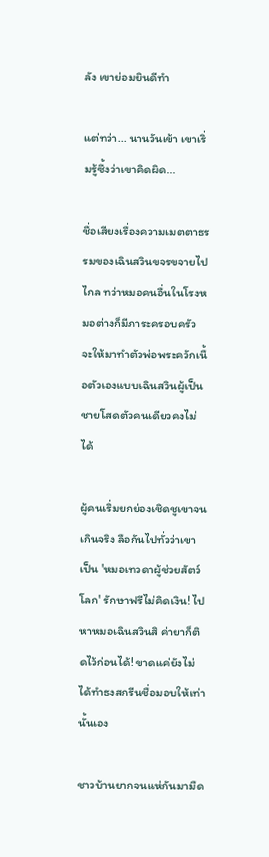ลัง เขาย่อมยินดีทำ

แต่ทว่า... นานวันเข้า เขาเริ่มรู้ซึ้งว่าเขาคิดผิด...

ชื่อเสียงเรื่องความเมตตาธรรมของเฉินสวินขจรขจายไปไกล ทว่าหมอคนอื่นในโรงหมอต่างก็มีภาระครอบครัว จะให้มาทำตัวพ่อพระควักเนื้อตัวเองแบบเฉินสวินผู้เป็นชายโสดตัวคนเดียวคงไม่ได้

ผู้คนเริ่มยกย่องเชิดชูเขาจนเกินจริง ลือกันไปทั่วว่าเขาเป็น 'หมอเทวดาผู้ช่วยสัตว์โลก' รักษาฟรีไม่คิดเงิน! ไปหาหมอเฉินสวินสิ ค่ายาก็ติดไว้ก่อนได้! ขาดแค่ยังไม่ได้ทำธงสกรีนชื่อมอบให้เท่านั้นเอง

ชาวบ้านยากจนแห่กันมามืด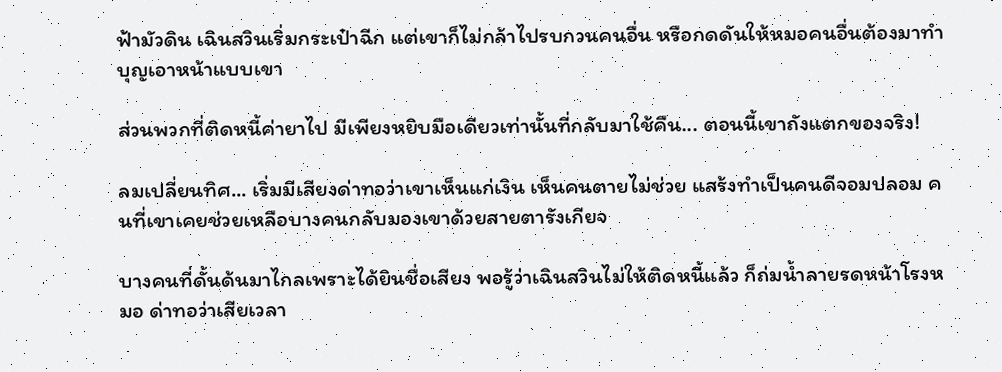ฟ้ามัวดิน เฉินสวินเริ่มกระเป๋าฉีก แต่เขาก็ไม่กล้าไปรบกวนคนอื่น หรือกดดันให้หมอคนอื่นต้องมาทำบุญเอาหน้าแบบเขา

ส่วนพวกที่ติดหนี้ค่ายาไป มีเพียงหยิบมือเดียวเท่านั้นที่กลับมาใช้คืน... ตอนนี้เขาถังแตกของจริง!

ลมเปลี่ยนทิศ... เริ่มมีเสียงด่าทอว่าเขาเห็นแก่เงิน เห็นคนตายไม่ช่วย แสร้งทำเป็นคนดีจอมปลอม คนที่เขาเคยช่วยเหลือบางคนกลับมองเขาด้วยสายตารังเกียจ

บางคนที่ดั้นด้นมาไกลเพราะได้ยินชื่อเสียง พอรู้ว่าเฉินสวินไม่ให้ติดหนี้แล้ว ก็ถ่มน้ำลายรดหน้าโรงหมอ ด่าทอว่าเสียเวลา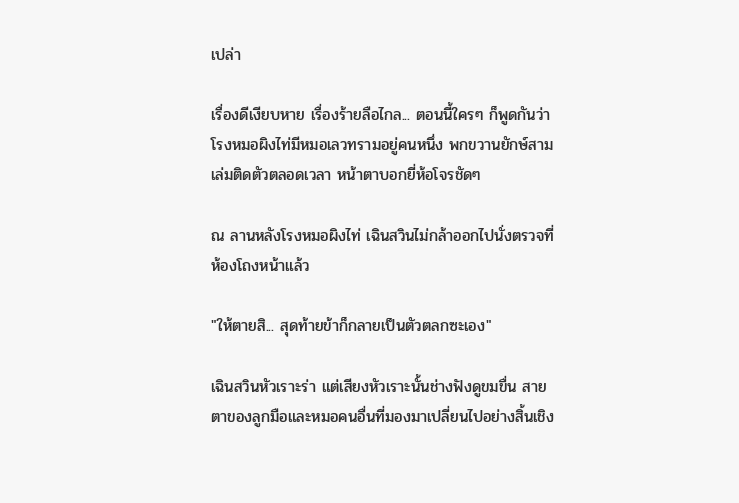เปล่า

เรื่องดีเงียบหาย เรื่องร้ายลือไกล... ตอนนี้ใครๆ ก็พูดกันว่าโรงหมอผิงไท่มีหมอเลวทรามอยู่คนหนึ่ง พกขวานยักษ์สามเล่มติดตัวตลอดเวลา หน้าตาบอกยี่ห้อโจรชัดๆ

ณ ลานหลังโรงหมอผิงไท่ เฉินสวินไม่กล้าออกไปนั่งตรวจที่ห้องโถงหน้าแล้ว

"ให้ตายสิ... สุดท้ายข้าก็กลายเป็นตัวตลกซะเอง"

เฉินสวินหัวเราะร่า แต่เสียงหัวเราะนั้นช่างฟังดูขมขื่น สายตาของลูกมือและหมอคนอื่นที่มองมาเปลี่ยนไปอย่างสิ้นเชิง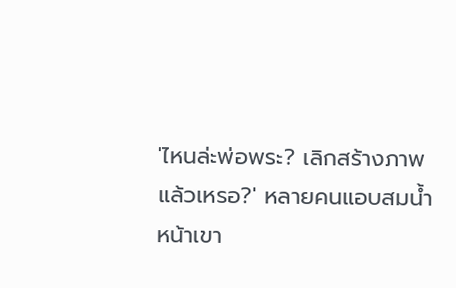'ไหนล่ะพ่อพระ? เลิกสร้างภาพแล้วเหรอ?' หลายคนแอบสมน้ำหน้าเขา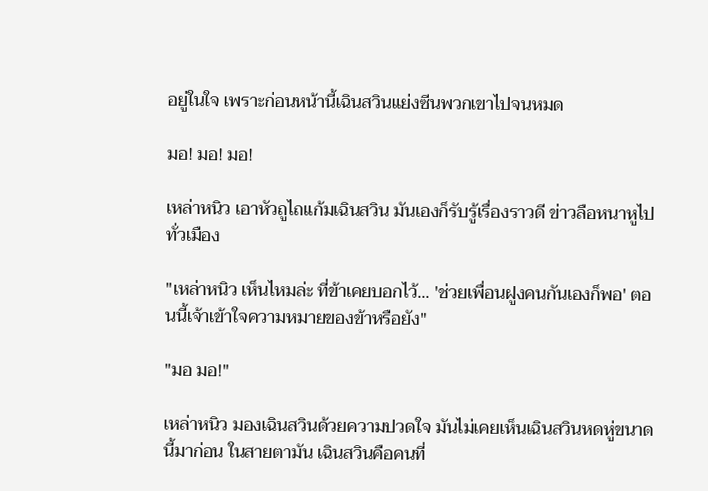อยู่ในใจ เพราะก่อนหน้านี้เฉินสวินแย่งซีนพวกเขาไปจนหมด

มอ! มอ! มอ!

เหล่าหนิว เอาหัวถูไถแก้มเฉินสวิน มันเองก็รับรู้เรื่องราวดี ข่าวลือหนาหูไปทั่วเมือง

"เหล่าหนิว เห็นไหมล่ะ ที่ข้าเคยบอกไว้... 'ช่วยเพื่อนฝูงคนกันเองก็พอ' ตอนนี้เจ้าเข้าใจความหมายของข้าหรือยัง"

"มอ มอ!"

เหล่าหนิว มองเฉินสวินด้วยความปวดใจ มันไม่เคยเห็นเฉินสวินหดหู่ขนาดนี้มาก่อน ในสายตามัน เฉินสวินคือคนที่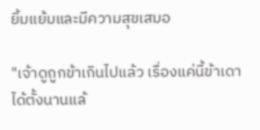ยิ้มแย้มและมีความสุขเสมอ

"เจ้าดูถูกข้าเกินไปแล้ว เรื่องแค่นี้ข้าเดาได้ตั้งนานแล้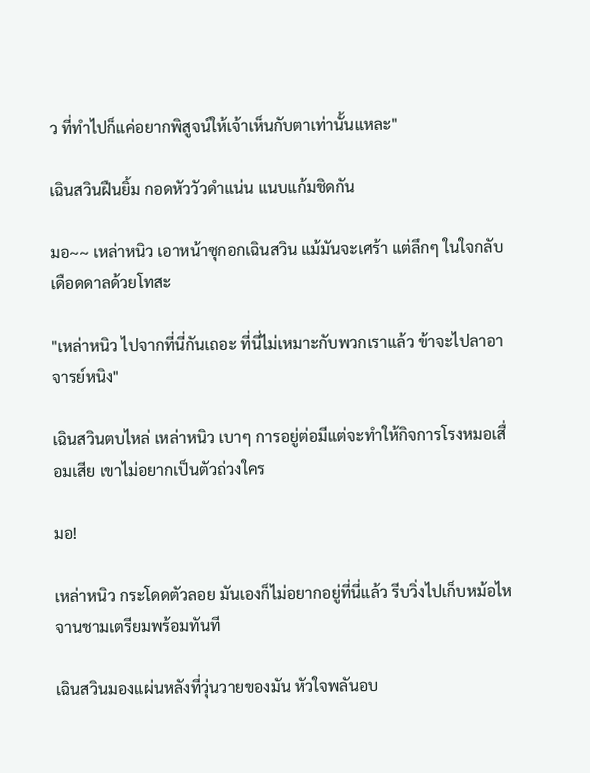ว ที่ทำไปก็แค่อยากพิสูจน์ให้เจ้าเห็นกับตาเท่านั้นแหละ"

เฉินสวินฝืนยิ้ม กอดหัววัวดำแน่น แนบแก้มชิดกัน

มอ~~ เหล่าหนิว เอาหน้าซุกอกเฉินสวิน แม้มันจะเศร้า แต่ลึกๆ ในใจกลับเดือดดาลด้วยโทสะ

"เหล่าหนิว ไปจากที่นี่กันเถอะ ที่นี่ไม่เหมาะกับพวกเราแล้ว ข้าจะไปลาอาจารย์หนิง"

เฉินสวินตบไหล่ เหล่าหนิว เบาๆ การอยู่ต่อมีแต่จะทำให้กิจการโรงหมอเสื่อมเสีย เขาไม่อยากเป็นตัวถ่วงใคร

มอ!

เหล่าหนิว กระโดดตัวลอย มันเองก็ไม่อยากอยู่ที่นี่แล้ว รีบวิ่งไปเก็บหม้อไหจานชามเตรียมพร้อมทันที

เฉินสวินมองแผ่นหลังที่วุ่นวายของมัน หัวใจพลันอบ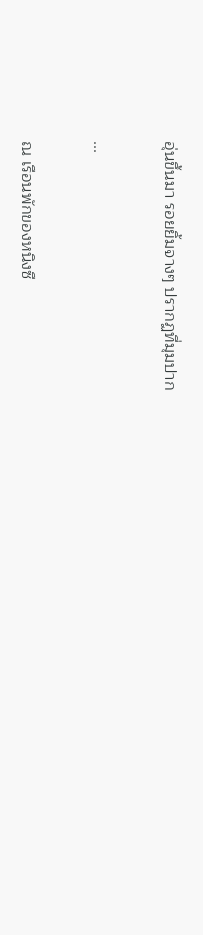อุ่นขึ้นมา รอยยิ้มจางๆ ปรากฏที่มุมปาก

...

ณ เรือนพักของหนิงซื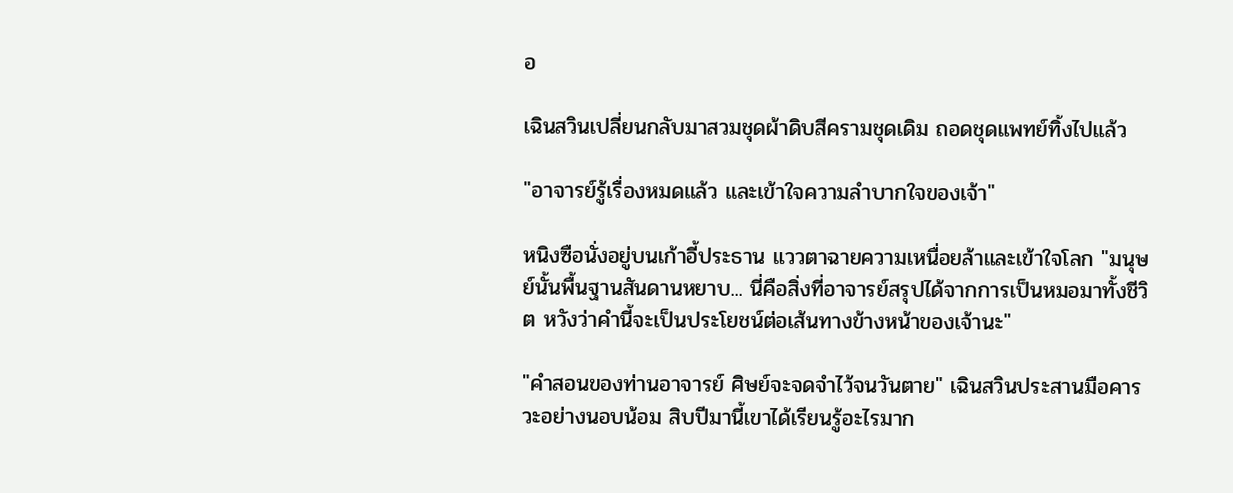อ

เฉินสวินเปลี่ยนกลับมาสวมชุดผ้าดิบสีครามชุดเดิม ถอดชุดแพทย์ทิ้งไปแล้ว

"อาจารย์รู้เรื่องหมดแล้ว และเข้าใจความลำบากใจของเจ้า"

หนิงซือนั่งอยู่บนเก้าอี้ประธาน แววตาฉายความเหนื่อยล้าและเข้าใจโลก "มนุษย์นั้นพื้นฐานสันดานหยาบ... นี่คือสิ่งที่อาจารย์สรุปได้จากการเป็นหมอมาทั้งชีวิต หวังว่าคำนี้จะเป็นประโยชน์ต่อเส้นทางข้างหน้าของเจ้านะ"

"คำสอนของท่านอาจารย์ ศิษย์จะจดจำไว้จนวันตาย" เฉินสวินประสานมือคารวะอย่างนอบน้อม สิบปีมานี้เขาได้เรียนรู้อะไรมาก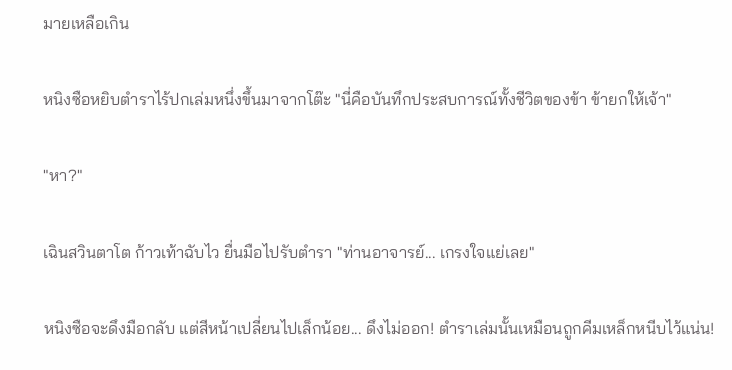มายเหลือเกิน

หนิงซือหยิบตำราไร้ปกเล่มหนึ่งขึ้นมาจากโต๊ะ "นี่คือบันทึกประสบการณ์ทั้งชีวิตของข้า ข้ายกให้เจ้า"

"หา?"

เฉินสวินตาโต ก้าวเท้าฉับไว ยื่นมือไปรับตำรา "ท่านอาจารย์... เกรงใจแย่เลย"

หนิงซือจะดึงมือกลับ แต่สีหน้าเปลี่ยนไปเล็กน้อย... ดึงไม่ออก! ตำราเล่มนั้นเหมือนถูกคีมเหล็กหนีบไว้แน่น!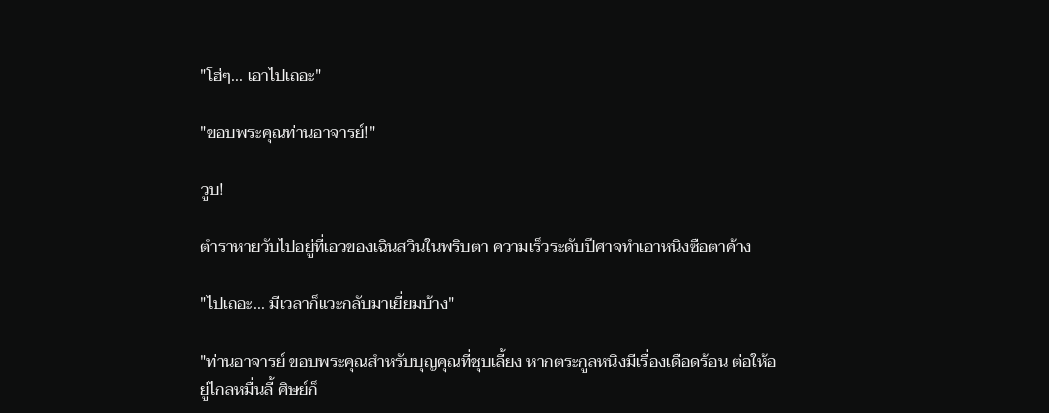"โฮ่ๆ... เอาไปเถอะ"

"ขอบพระคุณท่านอาจารย์!"

วูบ!

ตำราหายวับไปอยู่ที่เอวของเฉินสวินในพริบตา ความเร็วระดับปีศาจทำเอาหนิงซือตาค้าง

"ไปเถอะ... มีเวลาก็แวะกลับมาเยี่ยมบ้าง"

"ท่านอาจารย์ ขอบพระคุณสำหรับบุญคุณที่ชุบเลี้ยง หากตระกูลหนิงมีเรื่องเดือดร้อน ต่อให้อยู่ไกลหมื่นลี้ ศิษย์ก็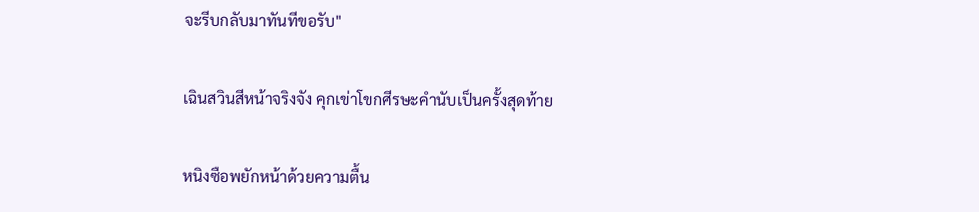จะรีบกลับมาทันทีขอรับ"

เฉินสวินสีหน้าจริงจัง คุกเข่าโขกศีรษะคำนับเป็นครั้งสุดท้าย

หนิงซือพยักหน้าด้วยความตื้น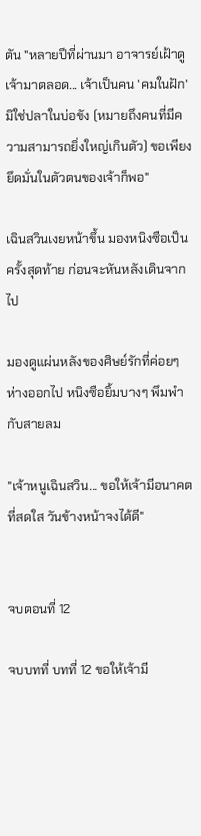ตัน "หลายปีที่ผ่านมา อาจารย์เฝ้าดูเจ้ามาตลอด... เจ้าเป็นคน 'คมในฝัก' มิใช่ปลาในบ่อขัง (หมายถึงคนที่มีความสามารถยิ่งใหญ่เกินตัว) ขอเพียงยึดมั่นในตัวตนของเจ้าก็พอ"

เฉินสวินเงยหน้าขึ้น มองหนิงซือเป็นครั้งสุดท้าย ก่อนจะหันหลังเดินจากไป

มองดูแผ่นหลังของศิษย์รักที่ค่อยๆ ห่างออกไป หนิงซือยิ้มบางๆ พึมพำกับสายลม

"เจ้าหนูเฉินสวิน... ขอให้เจ้ามีอนาคตที่สดใส วันข้างหน้าจงได้ดี"


จบตอนที่ 12

จบบทที่ บทที่ 12 ขอให้เจ้ามี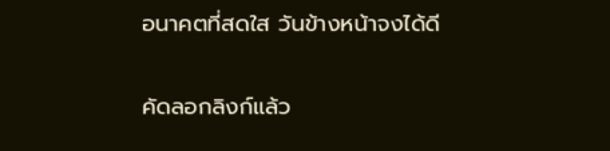อนาคตที่สดใส วันข้างหน้าจงได้ดี

คัดลอกลิงก์แล้ว